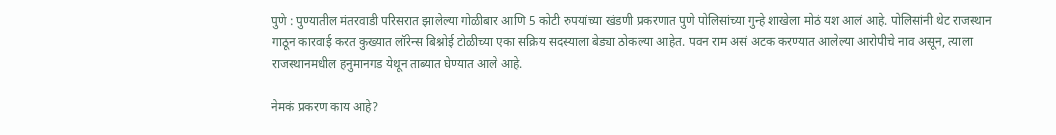पुणे : पुण्यातील मंतरवाडी परिसरात झालेल्या गोळीबार आणि 5 कोटी रुपयांच्या खंडणी प्रकरणात पुणे पोलिसांच्या गुन्हे शाखेला मोठं यश आलं आहे. पोलिसांनी थेट राजस्थान गाठून कारवाई करत कुख्यात लॉरेन्स बिश्नोई टोळीच्या एका सक्रिय सदस्याला बेड्या ठोकल्या आहेत. पवन राम असं अटक करण्यात आलेल्या आरोपीचे नाव असून, त्याला राजस्थानमधील हनुमानगड येथून ताब्यात घेण्यात आले आहे.

नेमकं प्रकरण काय आहे?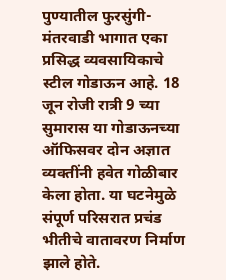पुण्यातील फुरसुंगी-मंतरवाडी भागात एका प्रसिद्ध व्यवसायिकाचे स्टील गोडाऊन आहे. 18 जून रोजी रात्री 9 च्या सुमारास या गोडाऊनच्या ऑफिसवर दोन अज्ञात व्यक्तींनी हवेत गोळीबार केला होता. या घटनेमुळे संपूर्ण परिसरात प्रचंड भीतीचे वातावरण निर्माण झाले होते.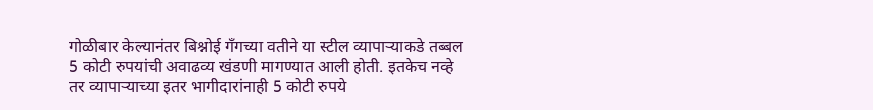गोळीबार केल्यानंतर बिश्नोई गँगच्या वतीने या स्टील व्यापाऱ्याकडे तब्बल 5 कोटी रुपयांची अवाढव्य खंडणी मागण्यात आली होती. इतकेच नव्हे तर व्यापाऱ्याच्या इतर भागीदारांनाही 5 कोटी रुपये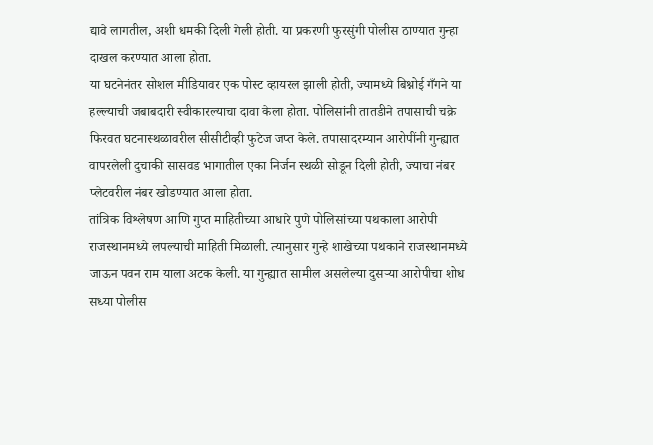द्यावे लागतील, अशी धमकी दिली गेली होती. या प्रकरणी फुरसुंगी पोलीस ठाण्यात गुन्हा दाखल करण्यात आला होता.
या घटनेनंतर सोशल मीडियावर एक पोस्ट व्हायरल झाली होती, ज्यामध्ये बिश्नोई गँगने या हल्ल्याची जबाबदारी स्वीकारल्याचा दावा केला होता. पोलिसांनी तातडीने तपासाची चक्रे फिरवत घटनास्थळावरील सीसीटीव्ही फुटेज जप्त केले. तपासादरम्यान आरोपींनी गुन्ह्यात वापरलेली दुचाकी सासवड भागातील एका निर्जन स्थळी सोडून दिली होती, ज्याचा नंबर प्लेटवरील नंबर खोडण्यात आला होता.
तांत्रिक विश्लेषण आणि गुप्त माहितीच्या आधारे पुणे पोलिसांच्या पथकाला आरोपी राजस्थानमध्ये लपल्याची माहिती मिळाली. त्यानुसार गुन्हे शाखेच्या पथकाने राजस्थानमध्ये जाऊन पवन राम याला अटक केली. या गुन्ह्यात सामील असलेल्या दुसऱ्या आरोपीचा शोध सध्या पोलीस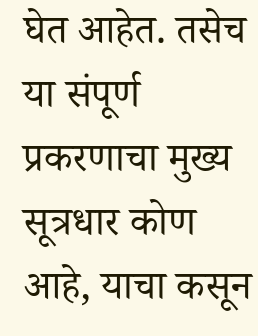घेत आहेत. तसेच या संपूर्ण प्रकरणाचा मुख्य सूत्रधार कोण आहे, याचा कसून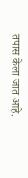तपास केला जात आहे.